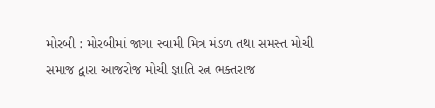મોરબી : મોરબીમાં જાગા સ્વામી મિત્ર મંડળ તથા સમસ્ત મોચી સમાજ દ્વારા આજરોજ મોચી જ્ઞાતિ રત્ન ભક્તરાજ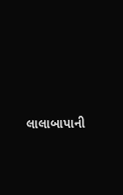લાલાબાપાની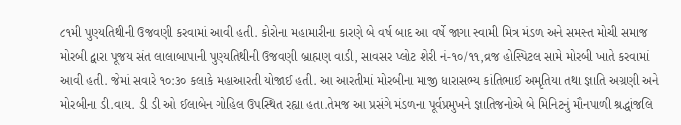૮૧મી પુણ્યતિથીની ઉજવણી કરવામાં આવી હતી. કોરોના મહામારીના કારણે બે વર્ષ બાદ આ વર્ષે જાગા સ્વામી મિત્ર મંડળ અને સમસ્ત મોચી સમાજ મોરબી દ્વારા પૂજય સંત લાલાબાપાની પુણ્યતિથીની ઉજવણી બ્રાહ્મણ વાડી, સાવસર પ્લોટ શેરી નં-૧૦/૧૧,વ્રજ હોસ્પિટલ સામે મોરબી ખાતે કરવામાં આવી હતી. જેમાં સવારે ૧૦:૩૦ કલાકે મહાઆરતી યોજાઈ હતી. આ આરતીમાં મોરબીના માજી ધારાસભ્ય કાંતિભાઈ અમૃતિયા તથા જ્ઞાતિ અગ્રણી અને મોરબીના ડી.વાય. ડી ડી ઓ ઈલાબેન ગોહિલ ઉપસ્થિત રહ્યા હતા.તેમજ આ પ્રસંગે મંડળના પૂર્વપ્રમુખને જ્ઞાતિજનોએ બે મિનિટનું મૌનપાળી શ્રદ્ધાંજલિ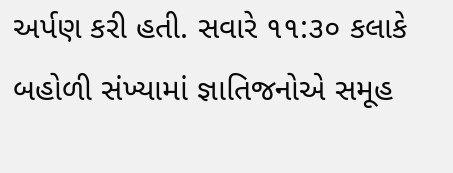અર્પણ કરી હતી. સવારે ૧૧:૩૦ કલાકે બહોળી સંખ્યામાં જ્ઞાતિજનોએ સમૂહ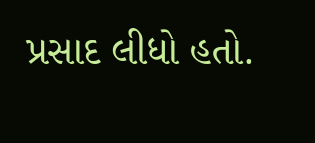પ્રસાદ લીધો હતો.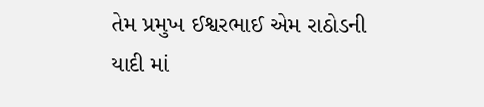તેમ પ્રમુખ ઈશ્વરભાઈ એમ રાઠોડની યાદી માં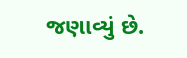જણાવ્યું છે.